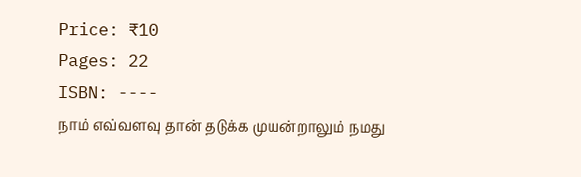Price: ₹10
Pages: 22
ISBN: ----
நாம் எவ்வளவு தான் தடுக்க முயன்றாலும் நமது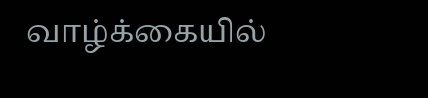வாழ்க்கையில்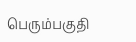பெரும்பகுதி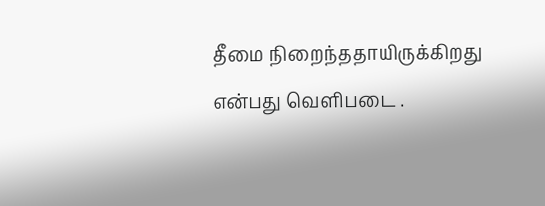தீமை நிறைந்ததாயிருக்கிறது என்பது வெளிபடை .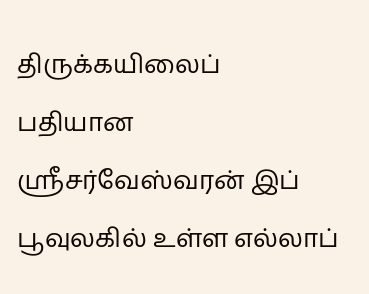திருக்கயிலைப் பதியான ஶ்ரீசர்வேஸ்வரன் இப் பூவுலகில் உள்ள எல்லாப்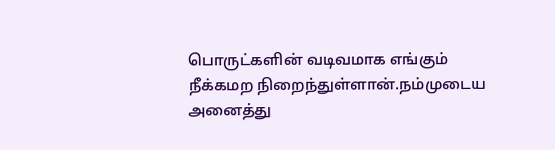பொருட்களின் வடிவமாக எங்கும் நீக்கமற நிறைந்துள்ளான்.நம்முடைய அனைத்து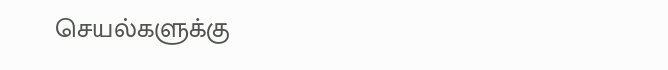செயல்களுக்கு